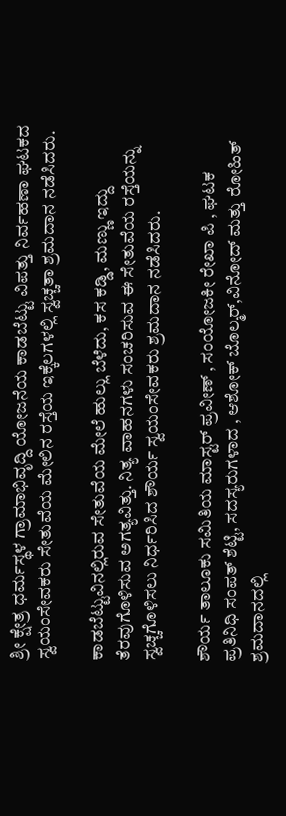ಶ್ರೀ ಕ್ಷೇತ್ರ ಧರ್ಮಸ್ಥಳ ಗ್ರಾಮಾಭಿವೃದ್ದಿ ಯೋಜನೆಯ ಕಾಡಬೆಟ್ಟು ವಿಪತ್ತು ನಿರ್ವಹಣಾ ಘಟಕದ ಸ್ವಯಂಸೇವಕರು ಸೇತುವೆಯ ಮೇಲಿನ ರಸ್ತೆಯ ಇಕ್ಕೆಲಗಳಲ್ಲಿ ಸ್ವಚ್ಚತಾ ಶ್ರಮದಾನ ನಡೆಸಿದರು.

ಕಾಡಬೆಟ್ಟುವಿನಲ್ಲಿರುವ ಸೇತುವೆಯ ಮೇಲೆ ಹುಲ್ಲು ಬೆಳೆದು, ಕಸ ಕಡ್ಡಿ, ಮಣ್ಣು ಇದ್ದು ತೆರವುಗೊಳಿಸುವ ಅಗತ್ಯವಿತ್ತು. ನಿತ್ಯ ವಾಹನಗಳು ಸಂಚರಿಸುವ ಈ ಸೇತುವೆಯ ರಸ್ತೆಯನ್ನು ಸ್ವಚ್ಚಗೊಳಿಸಲು ನಿರ್ಧರಿಸಿದ ಶೌರ್ಯ ಸ್ವಯಂಸೇವಕರು ಶ್ರಮದಾನ ನಡೆಸಿದರು.

ಶೌರ್ಯ ತಾಲೂಕು ಸಮಿತಿಯ ಮಾಸ್ಟರ್ ಪ್ರವೀಣ್ , ಸಂಯೋಜಕೀ ರೇಖಾ ಪಿ , ಘಟಕ ಪ್ರತಿನಿಧಿ ಸಂಪತ್ ಶೆಟ್ಟಿ, ಸದಸ್ಯರುಗಳಾದ , ಆಶೋಕ್ ಬೊಲ್ಮರ್,ವಿನೋದ್ ಮತ್ತು ರೋಹಿತ್ ಶ್ರಮದಾನದಲ್ಲಿ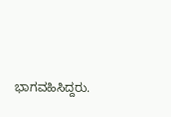ಭಾಗವಹಿಸಿದ್ದರು.